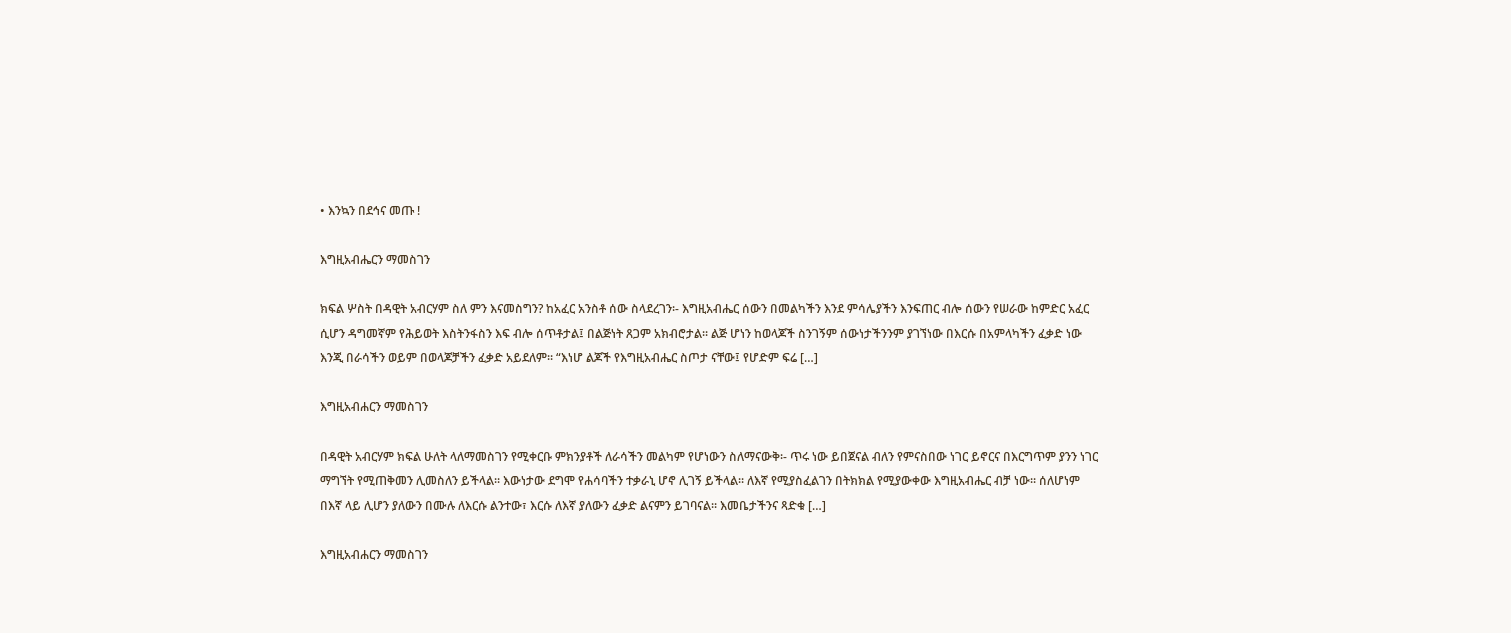• እንኳን በደኅና መጡ !

እግዚአብሔርን ማመስገን

ክፍል ሦስት በዳዊት አብርሃም ስለ ምን እናመስግን? ከአፈር አንስቶ ሰው ስላደረገን፡- እግዚአብሔር ሰውን በመልካችን እንደ ምሳሌያችን እንፍጠር ብሎ ሰውን የሠራው ከምድር አፈር ሲሆን ዳግመኛም የሕይወት እስትንፋስን እፍ ብሎ ሰጥቶታል፤ በልጅነት ጸጋም አክብሮታል፡፡ ልጅ ሆነን ከወላጆች ስንገኝም ሰውነታችንንም ያገኘነው በእርሱ በአምላካችን ፈቃድ ነው እንጂ በራሳችን ወይም በወላጆቻችን ፈቃድ አይደለም፡፡ “እነሆ ልጆች የእግዚአብሔር ስጦታ ናቸው፤ የሆድም ፍሬ […]

እግዚአብሐርን ማመስገን

በዳዊት አብርሃም ክፍል ሁለት ላለማመስገን የሚቀርቡ ምክንያቶች ለራሳችን መልካም የሆነውን ስለማናውቅ፡- ጥሩ ነው ይበጀናል ብለን የምናስበው ነገር ይኖርና በእርግጥም ያንን ነገር ማግኘት የሚጠቅመን ሊመስለን ይችላል፡፡ እውነታው ደግሞ የሐሳባችን ተቃራኒ ሆኖ ሊገኝ ይችላል፡፡ ለእኛ የሚያስፈልገን በትክክል የሚያውቀው እግዚአብሔር ብቻ ነው፡፡ ሰለሆነም በእኛ ላይ ሊሆን ያለውን በሙሉ ለእርሱ ልንተው፣ እርሱ ለእኛ ያለውን ፈቃድ ልናምን ይገባናል፡፡ እመቤታችንና ጻድቁ […]

እግዚአብሐርን ማመስገን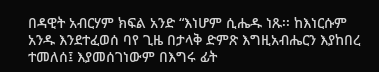በዳዊት አብርሃም ክፍል አንድ “እነሆም ሲሔዱ ነጹ፡፡ ከእነርሱም አንዱ እንደተፈወሰ ባየ ጊዜ በታላቅ ድምጽ እግዚአብሔርን እያከበረ ተመለሰ፤ እያመሰገነውም በእግሩ ፊት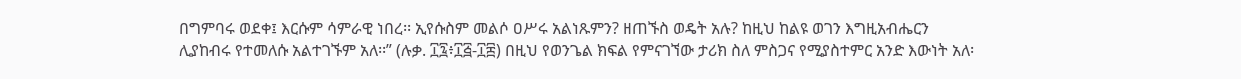በግምባሩ ወደቀ፤ እርሱም ሳምራዊ ነበረ፡፡ ኢየሱስም መልሶ ዐሥሩ አልነጹምን? ዘጠኙስ ወዴት አሉ? ከዚህ ከልዩ ወገን እግዚአብሔርን ሊያከብሩ የተመለሱ አልተገኙም አለ፡፡” (ሉቃ. ፲፯፥፲፭-፲፰) በዚህ የወንጌል ክፍል የምናገኘው ታሪክ ስለ ምስጋና የሚያስተምር አንድ እውነት አለ፡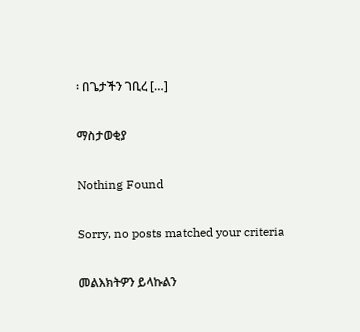፡ በጌታችን ገቢረ […]

ማስታወቂያ

Nothing Found

Sorry, no posts matched your criteria

መልእክትዎን ይላኩልን